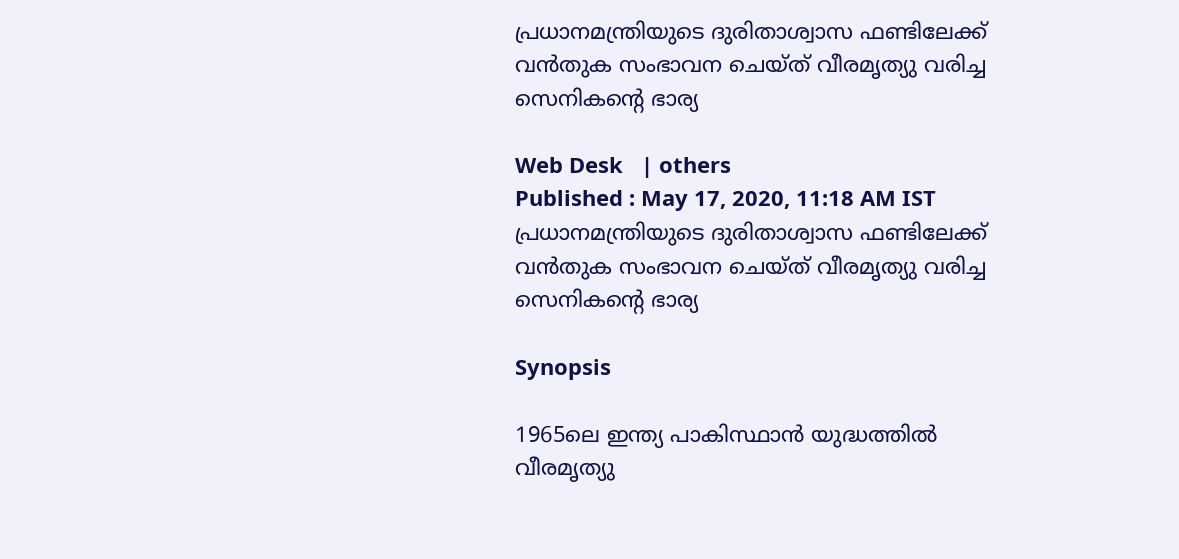പ്രധാനമന്ത്രിയുടെ ദുരിതാശ്വാസ ഫണ്ടിലേക്ക് വന്‍തുക സംഭാവന ചെയ്ത് വീരമൃത്യു വരിച്ച സെനികന്‍റെ ഭാര്യ

Web Desk   | others
Published : May 17, 2020, 11:18 AM IST
പ്രധാനമന്ത്രിയുടെ ദുരിതാശ്വാസ ഫണ്ടിലേക്ക് വന്‍തുക സംഭാവന ചെയ്ത് വീരമൃത്യു വരിച്ച സെനികന്‍റെ ഭാര്യ

Synopsis

1965ലെ ഇന്ത്യ പാകിസ്ഥാന്‍ യുദ്ധത്തില്‍ വീരമൃത്യു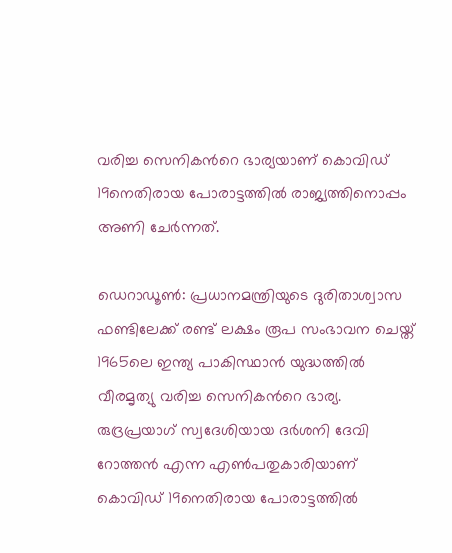വരിച്ച സെനികന്‍റെ ഭാര്യയാണ് കൊവിഡ് 19നെതിരായ പോരാട്ടത്തില്‍ രാജ്യത്തിനൊപ്പം അണി ചേര്‍ന്നത്.

ഡെറാഡൂണ്‍: പ്രധാനമന്ത്രിയുടെ ദുരിതാശ്വാസ ഫണ്ടിലേക്ക് രണ്ട് ലക്ഷം രൂപ സംഭാവന ചെയ്ത് 1965ലെ ഇന്ത്യ പാകിസ്ഥാന്‍ യുദ്ധത്തില്‍ വീരമൃത്യു വരിച്ച സെനികന്‍റെ ഭാര്യ. രുദ്രപ്രയാഗ് സ്വദേശിയായ ദര്‍ശനി ദേവി റോത്തന്‍ എന്ന എണ്‍പതുകാരിയാണ് കൊവിഡ് 19നെതിരായ പോരാട്ടത്തില്‍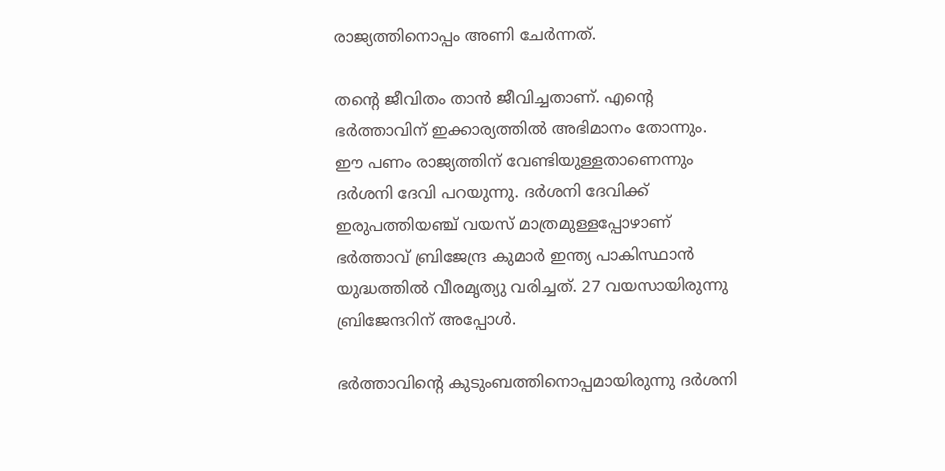രാജ്യത്തിനൊപ്പം അണി ചേര്‍ന്നത്.

തന്‍റെ ജീവിതം താന്‍ ജീവിച്ചതാണ്. എന്‍റെ ഭര്‍ത്താവിന് ഇക്കാര്യത്തില്‍ അഭിമാനം തോന്നും. ഈ പണം രാജ്യത്തിന് വേണ്ടിയുള്ളതാണെന്നും  ദര്‍ശനി ദേവി പറയുന്നു. ദര്‍ശനി ദേവിക്ക് ഇരുപത്തിയഞ്ച് വയസ് മാത്രമുള്ളപ്പോഴാണ് ഭര്‍ത്താവ് ബ്രിജേന്ദ്ര കുമാര്‍ ഇന്ത്യ പാകിസ്ഥാന്‍ യുദ്ധത്തില്‍ വീരമൃത്യു വരിച്ചത്. 27 വയസായിരുന്നു ബ്രിജേന്ദറിന് അപ്പോള്‍.

ഭര്‍ത്താവിന്‍റെ കുടുംബത്തിനൊപ്പമായിരുന്നു ദര്‍ശനി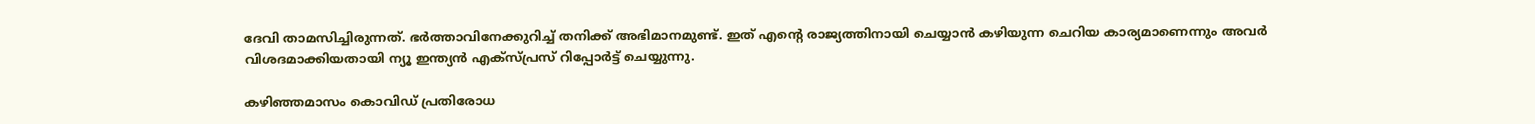ദേവി താമസിച്ചിരുന്നത്. ഭര്‍ത്താവിനേക്കുറിച്ച് തനിക്ക് അഭിമാനമുണ്ട്. ഇത് എന്‍റെ രാജ്യത്തിനായി ചെയ്യാന്‍ കഴിയുന്ന ചെറിയ കാര്യമാണെന്നും അവര്‍ വിശദമാക്കിയതായി ന്യൂ ഇന്ത്യന്‍ എക്സ്പ്രസ് റിപ്പോര്‍ട്ട് ചെയ്യുന്നു.

കഴിഞ്ഞമാസം കൊവിഡ് പ്രതിരോധ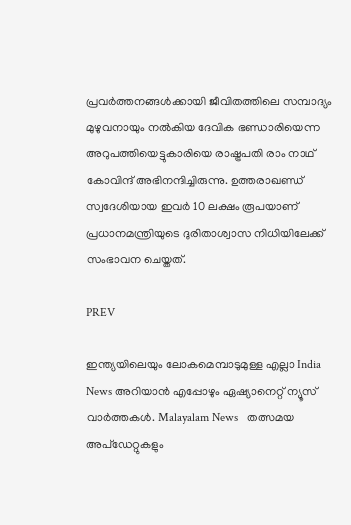പ്രവര്‍ത്തനങ്ങള്‍ക്കായി ജീവിതത്തിലെ സമ്പാദ്യം മുഴുവനായും നല്‍കിയ ദേവിക ഭണ്ഡാരിയെന്ന അറുപത്തിയെട്ടുകാരിയെ രാഷ്ട്രപതി രാം നാഥ് കോവിന്ദ് അഭിനന്ദിച്ചിരുന്നു. ഉത്തരാഖണ്ഡ് സ്വദേശിയായ ഇവര്‍ 10 ലക്ഷം രൂപയാണ് പ്രധാനമന്ത്രിയുടെ ദുരിതാശ്വാസ നിധിയിലേക്ക് സംഭാവന ചെയ്തത്.

PREV

ഇന്ത്യയിലെയും ലോകമെമ്പാടുമുള്ള എല്ലാ India News അറിയാൻ എപ്പോഴും ഏഷ്യാനെറ്റ് ന്യൂസ് വാർത്തകൾ. Malayalam News   തത്സമയ അപ്‌ഡേറ്റുകളും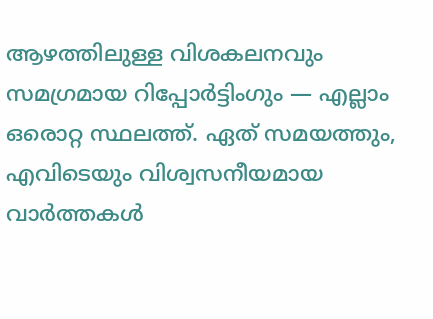ആഴത്തിലുള്ള വിശകലനവും സമഗ്രമായ റിപ്പോർട്ടിംഗും — എല്ലാം ഒരൊറ്റ സ്ഥലത്ത്. ഏത് സമയത്തും, എവിടെയും വിശ്വസനീയമായ വാർത്തകൾ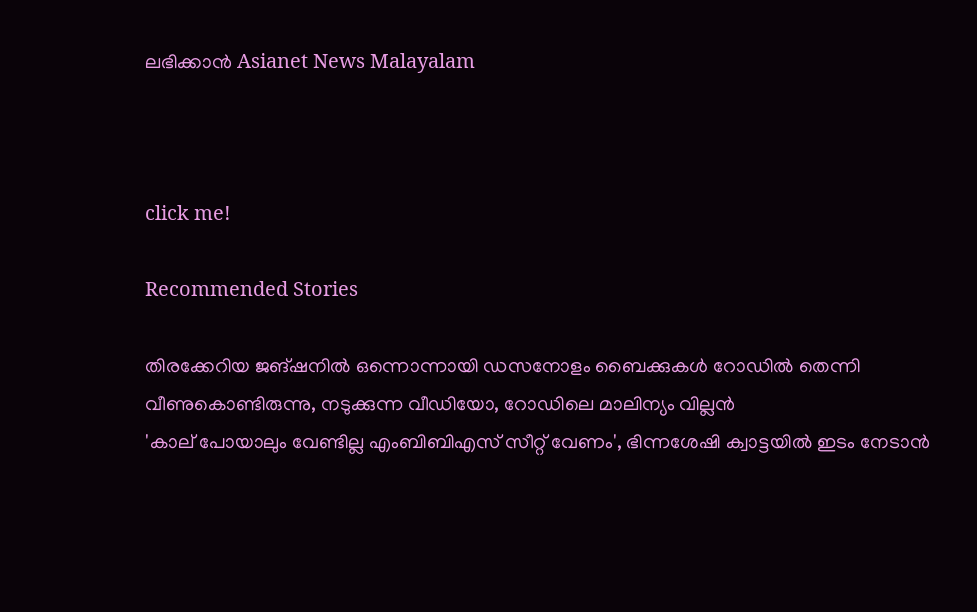ലഭിക്കാൻ Asianet News Malayalam



click me!

Recommended Stories

തിരക്കേറിയ ജങ്ഷനിൽ ഒന്നൊന്നായി ഡസനോളം ബൈക്കുകൾ റോഡിൽ തെന്നി വീണുകൊണ്ടിരുന്നു, നടുക്കുന്ന വീഡിയോ, റോഡിലെ മാലിന്യം വില്ലൻ
'കാല് പോയാലും വേണ്ടില്ല എംബിബിഎസ് സീറ്റ് വേണം', ഭിന്നശേഷി ക്വാട്ടയിൽ ഇടം നേടാൻ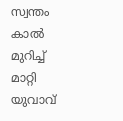സ്വന്തം കാൽ മുറിച്ച് മാറ്റി യുവാവ്